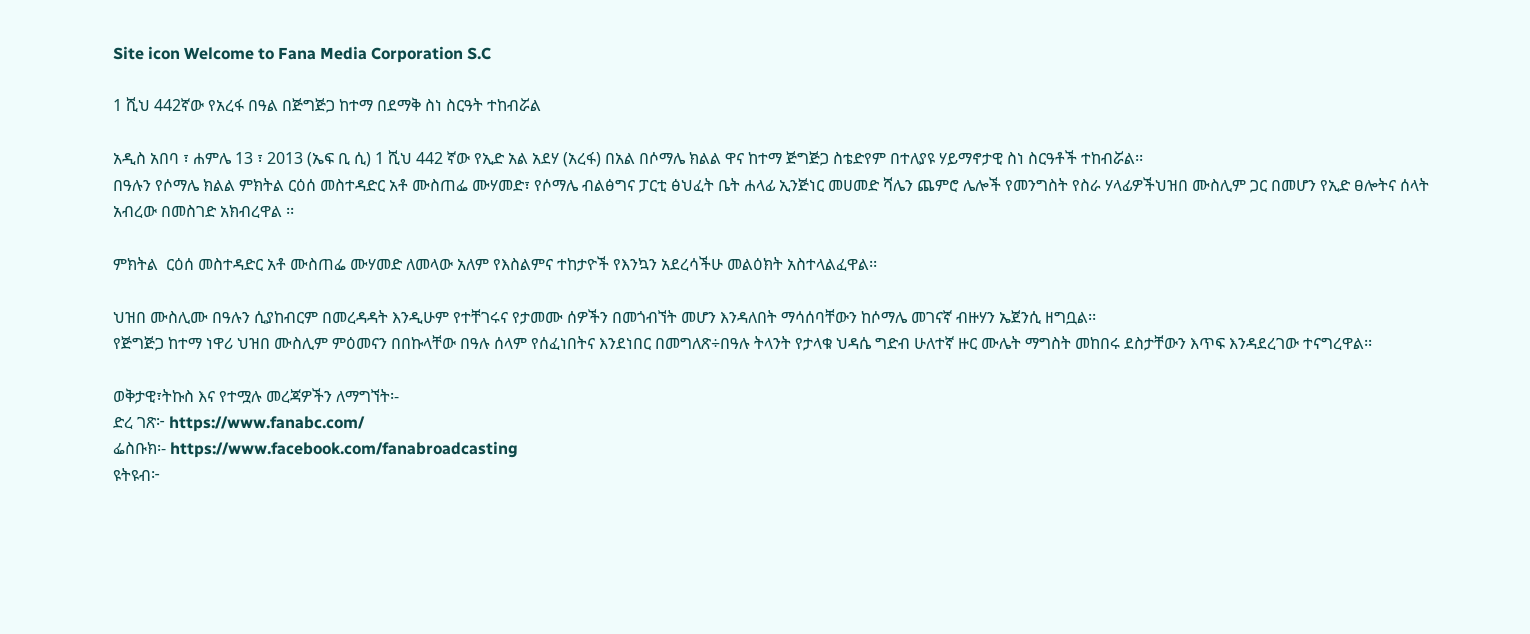Site icon Welcome to Fana Media Corporation S.C

1 ሺህ 442ኛው የአረፋ በዓል በጅግጅጋ ከተማ በደማቅ ስነ ስርዓት ተከብሯል

አዲስ አበባ ፣ ሐምሌ 13 ፣ 2013 (ኤፍ ቢ ሲ) 1 ሺህ 442 ኛው የኢድ አል አደሃ (አረፋ) በአል በሶማሌ ክልል ዋና ከተማ ጅግጅጋ ስቴድየም በተለያዩ ሃይማኖታዊ ስነ ስርዓቶች ተከብሯል፡፡
በዓሉን የሶማሌ ክልል ምክትል ርዕሰ መስተዳድር አቶ ሙስጠፌ ሙሃመድ፣ የሶማሌ ብልፅግና ፓርቲ ፅህፈት ቤት ሐላፊ ኢንጅነር መሀመድ ሻሌን ጨምሮ ሌሎች የመንግስት የስራ ሃላፊዎችህዝበ ሙስሊም ጋር በመሆን የኢድ ፀሎትና ሰላት አብረው በመስገድ አክብረዋል ፡፡

ምክትል  ርዕሰ መስተዳድር አቶ ሙስጠፌ ሙሃመድ ለመላው አለም የእስልምና ተከታዮች የእንኳን አደረሳችሁ መልዕክት አስተላልፈዋል፡፡

ህዝበ ሙስሊሙ በዓሉን ሲያከብርም በመረዳዳት እንዲሁም የተቸገሩና የታመሙ ሰዎችን በመጎብኘት መሆን እንዳለበት ማሳሰባቸውን ከሶማሌ መገናኛ ብዙሃን ኤጀንሲ ዘግቧል፡፡
የጅግጅጋ ከተማ ነዋሪ ህዝበ ሙስሊም ምዕመናን በበኩላቸው በዓሉ ሰላም የሰፈነበትና እንደነበር በመግለጽ÷በዓሉ ትላንት የታላቁ ህዳሴ ግድብ ሁለተኛ ዙር ሙሌት ማግስት መከበሩ ደስታቸውን እጥፍ እንዳደረገው ተናግረዋል፡፡

ወቅታዊ፣ትኩስ እና የተሟሉ መረጃዎችን ለማግኘት፡-
ድረ ገጽ፦ https://www.fanabc.com/
ፌስቡክ፡- https://www.facebook.com/fanabroadcasting
ዩትዩብ፦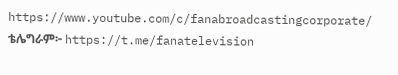https://www.youtube.com/c/fanabroadcastingcorporate/
ቴሌግራም፦ https://t.me/fanatelevision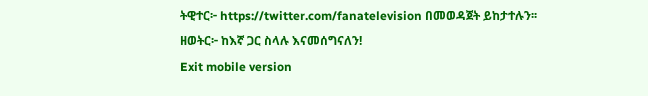ትዊተር፦ https://twitter.com/fanatelevision በመወዳጀት ይከታተሉን፡፡
ዘወትር፦ ከእኛ ጋር ስላሉ እናመሰግናለን!
Exit mobile version